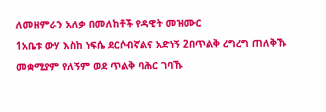ለመዘምራን አለቃ በመለከቶች የዳዊት መዝሙር
1አቤቱ ውሃ እስከ ነፍሴ ደርሶብኛልና አድነኝ 2በጥልቅ ረግረግ ጠለቅኹ መቋሚያም የለኝም ወደ ጥልቅ ባሕር ገባኹ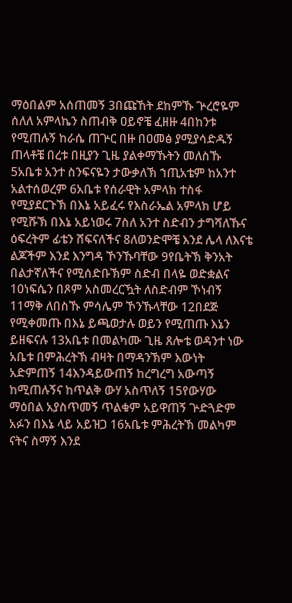ማዕበልም አሰጠመኝ 3በጩኸት ደከምኹ ጕረሮዬም ሰለለ አምላኬን ስጠብቅ ዐይኖቼ ፈዘዙ 4በከንቱ የሚጠሉኝ ከራሴ ጠጕር በዙ በዐመፅ ያሚያሳድዱኝ ጠላቶቼ በረቱ በዚያን ጊዜ ያልቀማኹትን መለስኹ 5አቤቱ አንተ ስንፍናዬን ታውቃለኽ ኀጢአቴም ከአንተ አልተሰወረም 6አቤቱ የሰራዊት አምላክ ተስፋ የሚያደርጉኽ በእኔ አይፈሩ የእስራኤል አምላክ ሆይ የሚሹኽ በእኔ አይነወሩ 7ስለ አንተ ስድብን ታግሻለኹና ዕፍረትም ፊቴን ሸፍናለችና 8ለወንድሞቼ እንደ ሌላ ለእናቴ ልጆችም እንደ እንግዳ ኾንኹባቸው 9የቤትኽ ቅንአት በልታኛለችና የሚሰድቡኽም ስድብ በላዬ ወድቋልና 10ነፍሴን በጾም አስመረርዃት ለስድብም ኾነብኝ 11ማቅ ለበስኹ ምሳሌም ኾንኹላቸው 12በደጅ የሚቀመጡ በእኔ ይጫወታሉ ወይን የሚጠጡ እኔን ይዘፍናሉ 13አቤቱ በመልካሙ ጊዜ ጸሎቴ ወዳንተ ነው አቤቱ በምሕረትኽ ብዛት በማዳንኽም እውነት አድምጠኝ 14እንዳይውጠኝ ከረግረግ አውጣኝ ከሚጠሉኝና ከጥልቅ ውሃ አስጥለኝ 15የውሃው ማዕበል አያስጥመኝ ጥልቁም አይዋጠኝ ጕድጓድም አፉን በእኔ ላይ አይዝጋ 16አቤቱ ምሕረትኽ መልካም ናትና ስማኝ እንደ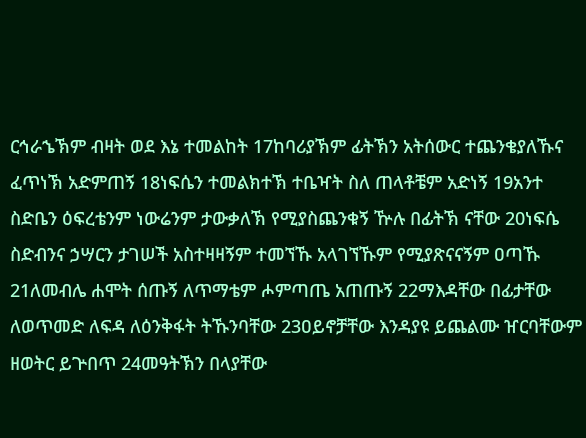ርኅራኄኽም ብዛት ወደ እኔ ተመልከት 17ከባሪያኽም ፊትኽን አትሰውር ተጨንቄያለኹና ፈጥነኽ አድምጠኝ 18ነፍሴን ተመልክተኽ ተቤዣት ስለ ጠላቶቼም አድነኝ 19አንተ ስድቤን ዕፍረቴንም ነውሬንም ታውቃለኽ የሚያስጨንቁኝ ዅሉ በፊትኽ ናቸው 20ነፍሴ ስድብንና ኃሣርን ታገሠች አስተዛዛኝም ተመኘኹ አላገኘኹም የሚያጽናናኝም ዐጣኹ 21ለመብሌ ሐሞት ሰጡኝ ለጥማቴም ሖምጣጤ አጠጡኝ 22ማእዳቸው በፊታቸው ለወጥመድ ለፍዳ ለዕንቅፋት ትኹንባቸው 23ዐይኖቻቸው እንዳያዩ ይጨልሙ ዠርባቸውም ዘወትር ይጕበጥ 24መዓትኽን በላያቸው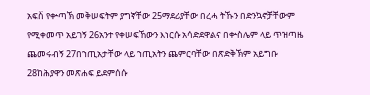አፍስ፟ የቍጣኽ መቅሠፍትም ያግኛቸው 25ማደሪያቸው በረሓ ትኹን በድንኳኖቻቸውም የሚቀመጥ አይገኝ 26አንተ የቀሠፍኸውን እነርሱ አሳድደዋልና በቍስሌም ላይ ጥዝጣዜ ጨመሩብኝ 27በኀጢአታቸው ላይ ኀጢአትን ጨምርባቸው በጽድቅኽም አይግቡ 28ከሕያዋን መጽሐፍ ይደምሰሱ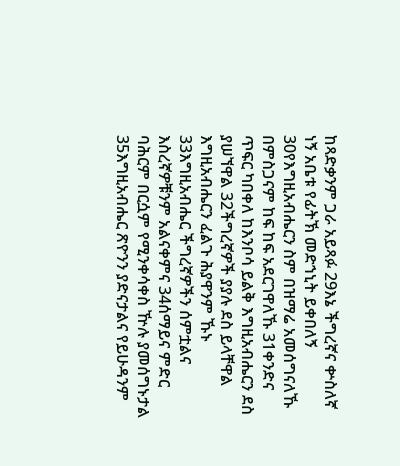ከጻድቃንም ጋራ አይጻፉ 29እኔ ችግረኛና ቍስለኛ ነኝ አቤቱ የፊትኽ መድኀኒት ይቀበለኝ 30የእግዚአብሔርን ስም በዝማሬ አመሰግናለኹ በምስጋናም ከፍ ከፍ አደርገዋለኹ 31ቀንድና ጥፍር ካበቀለ ከእንቦሳ ይልቅ እግዚአብሔርን ደስ ያሠኘዋል 32ችግረኛዎች ያያሉ ደስ ይላቸዋል እግዚአብሔርን ፈልጉ ሕያዋንም ኹኑ 33እግዚአብሔር ችግረኛዎችን ሰምቷልና እስረኛዎቹንም አልናቀምና 34ሰማይና ምድር ባሕርም በርሷም የሚንቀሳቀስ ዅሉ ያመሰግኑታል 35እግዚአብሔር ጽዮንን ያድናታልና የይሁዳንም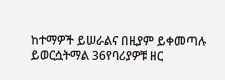ከተማዎች ይሠራልና በዚያም ይቀመጣሉ ይወርሷትማል 36የባሪያዎቹ ዘር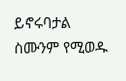ይኖሩባታል ስሙንም የሚወዱ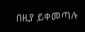በዚያ ይቀመጣሉ